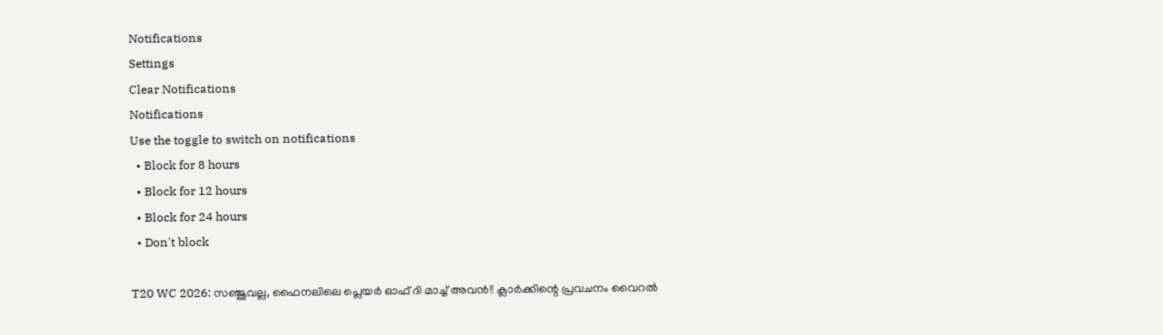Notifications
Settings
Clear Notifications
Notifications
Use the toggle to switch on notifications
  • Block for 8 hours
  • Block for 12 hours
  • Block for 24 hours
  • Don't block

T20 WC 2026: സഞ്ജുവല്ല, ഫൈനലിലെ പ്ലെയര്‍ ഓഫ് ദി മാച്ച് അവന്‍!! ക്ലാര്‍ക്കിന്റെ പ്രവചനം വൈറല്‍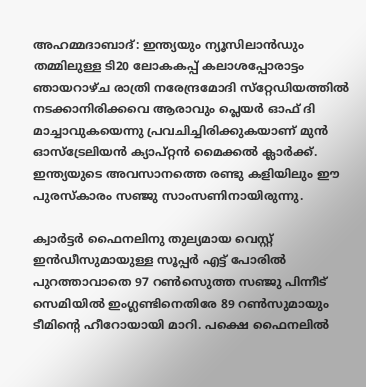അഹമ്മദാബാദ്: ഇന്ത്യയും ന്യൂസിലാന്‍ഡും തമ്മിലുള്ള ടി20 ലോകകപ്പ് കലാശപ്പോരാട്ടം ഞായറാഴ്ച രാത്രി നരേന്ദ്രമോദി സ്‌റ്റേഡിയത്തില്‍ നടക്കാനിരിക്കവെ ആരാവും പ്ലെയര്‍ ഓഫ് ദി മാച്ചാവുകയെന്നു പ്രവചിച്ചിരിക്കുകയാണ് മുന്‍ ഓസ്‌ട്രേലിയന്‍ ക്യാപ്റ്റന്‍ മൈക്കല്‍ ക്ലാര്‍ക്ക്. ഇന്ത്യയുടെ അവസാനത്തെ രണ്ടു കളിയിലും ഈ പുരസ്‌കാരം സഞ്ജു സാംസണിനായിരുന്നു.

ക്വാര്‍ട്ടര്‍ ഫൈനലിനു തുല്യമായ വെസ്റ്റ് ഇന്‍ഡീസുമായുള്ള സൂപ്പര്‍ എട്ട് പോരില്‍ പുറത്താവാതെ 97 റണ്‍സെുത്ത സഞ്ജു പിന്നീട് സെമിയില്‍ ഇംഗ്ലണ്ടിനെതിരേ 89 റണ്‍സുമായും ടീമിന്റെ ഹീറോയായി മാറി. പക്ഷെ ഫൈനലില്‍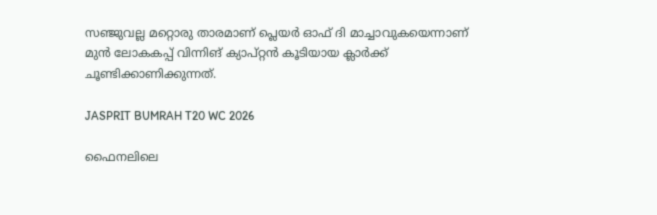സഞ്ജുവല്ല മറ്റൊരു താരമാണ് പ്ലെയര്‍ ഓഫ് ദി മാച്ചാവുകയെന്നാണ് മുന്‍ ലോകകപ്പ് വിന്നിങ് ക്യാപ്റ്റന്‍ കൂടിയായ ക്ലാര്‍ക്ക് ചൂണ്ടിക്കാണിക്കുന്നത്.

JASPRIT BUMRAH T20 WC 2026

ഫൈനലിലെ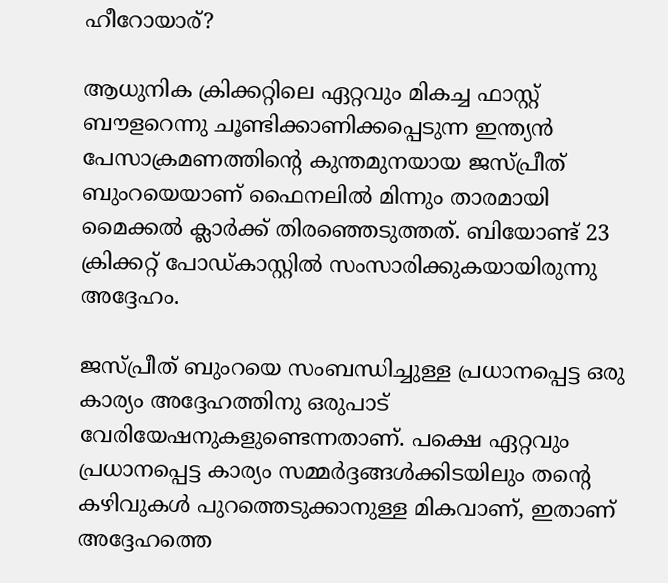ഹീറോയാര്?

ആധുനിക ക്രിക്കറ്റിലെ ഏറ്റവും മികച്ച ഫാസ്റ്റ് ബൗളറെന്നു ചൂണ്ടിക്കാണിക്കപ്പെടുന്ന ഇന്ത്യന്‍ പേസാക്രമണത്തിന്റെ കുന്തമുനയായ ജസ്പ്രീത് ബുംറയെയാണ് ഫൈനലില്‍ മിന്നും താരമായി മൈക്കല്‍ ക്ലാര്‍ക്ക് തിരഞ്ഞെടുത്തത്. ബിയോണ്ട് 23 ക്രിക്കറ്റ് പോഡ്കാസ്റ്റില്‍ സംസാരിക്കുകയായിരുന്നു അദ്ദേഹം.

ജസ്പ്രീത് ബുംറയെ സംബന്ധിച്ചുള്ള പ്രധാനപ്പെട്ട ഒരു കാര്യം അദ്ദേഹത്തിനു ഒരുപാട് വേരിയേഷനുകളുണ്ടെന്നതാണ്. പക്ഷെ ഏറ്റവും പ്രധാനപ്പെട്ട കാര്യം സമ്മര്‍ദ്ദങ്ങള്‍ക്കിടയിലും തന്റെ കഴിവുകള്‍ പുറത്തെടുക്കാനുള്ള മികവാണ്, ഇതാണ് അദ്ദേഹത്തെ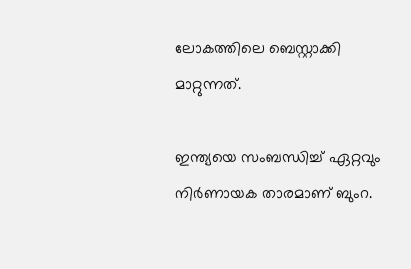ലോകത്തിലെ ബെസ്റ്റാക്കി മാറ്റുന്നത്.

ഇന്ത്യയെ സംബന്ധിച്ച് ഏറ്റവും നിര്‍ണായക താരമാണ് ബുംറ.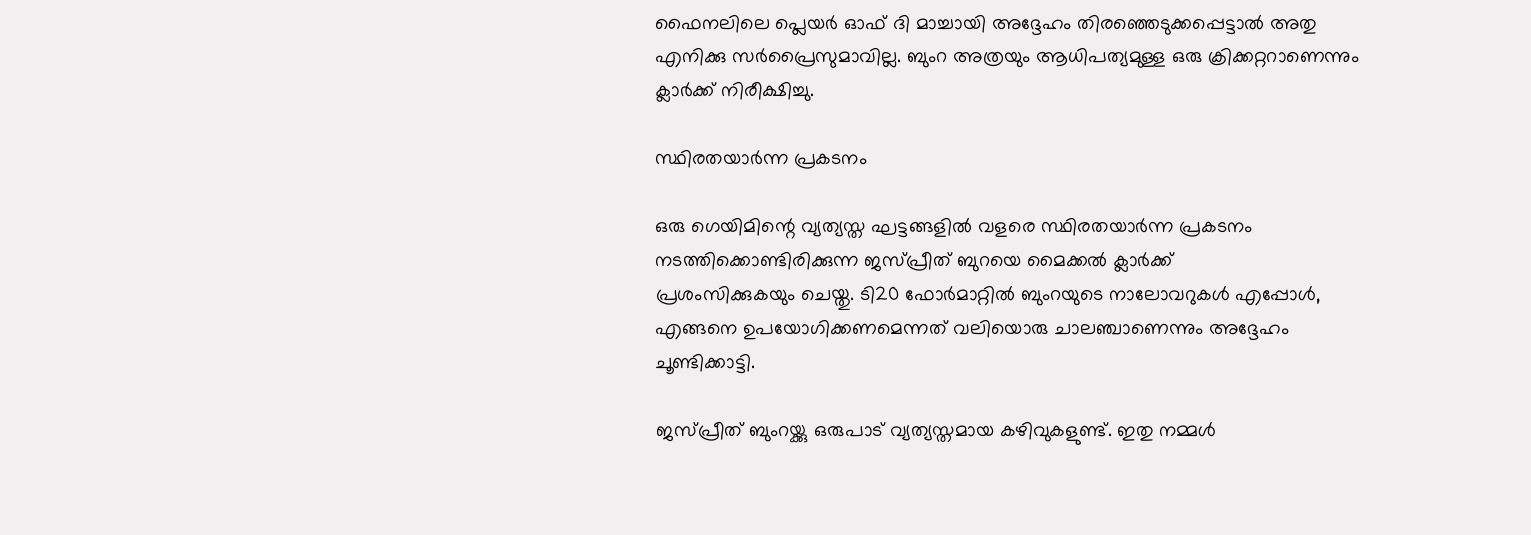ഫൈനലിലെ പ്ലെയര്‍ ഓഫ് ദി മാച്ചായി അദ്ദേഹം തിരഞ്ഞെടുക്കപ്പെട്ടാല്‍ അതു എനിക്കു സര്‍പ്രൈസുമാവില്ല. ബുംറ അത്രയും ആധിപത്യമുള്ള ഒരു ക്രിക്കറ്ററാണെന്നും ക്ലാര്‍ക്ക് നിരീക്ഷിച്ചു.

സ്ഥിരതയാര്‍ന്ന പ്രകടനം

ഒരു ഗെയിമിന്റെ വ്യത്യസ്ത ഘട്ടങ്ങളില്‍ വളരെ സ്ഥിരതയാര്‍ന്ന പ്രകടനം നടത്തിക്കൊണ്ടിരിക്കുന്ന ജസ്പ്രീത് ബുറയെ മൈക്കല്‍ ക്ലാര്‍ക്ക്
പ്രശംസിക്കുകയും ചെയ്തു. ടി20 ഫോര്‍മാറ്റില്‍ ബുംറയുടെ നാലോവറുകള്‍ എപ്പോള്‍, എങ്ങനെ ഉപയോഗിക്കണമെന്നത് വലിയൊരു ചാലഞ്ചാണെന്നും അദ്ദേഹം ചൂണ്ടിക്കാട്ടി.

ജസ്പ്രീത് ബുംറയ്ക്കു ഒരുപാട് വ്യത്യസ്തമായ കഴിവുകളുണ്ട്. ഇതു നമ്മള്‍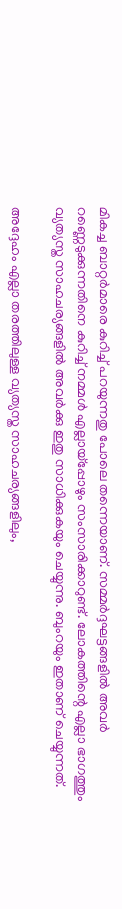മികച്ച ബാറ്റര്‍മാരെ കുറിച്ച് പറയുന്നതു പോലെ തന്നെയാണ്. സമ്മര്‍ദ്ദഘട്ടങ്ങളില്‍ അവര്‍ റണ്ണെടുക്കുന്നതിനെ കുറിച്ച് നമ്മള്‍ എല്ലായ്‌പ്പോഴും സംസാരിക്കാറുണ്ട്. ലോകത്തിന്റെ എല്ലാ ഭാഗത്തും വ്യത്യസ്ത സാഹചര്യങ്ങളില്‍ അവര്‍ക്കു ഇതു സാധിക്കുകയും ചെയ്യുന്നു. ബുംറയും ഇതാണ് ചെയ്യുന്നത്.

അദ്ദേഹം എല്ലാ തരത്തിലുള്ള വ്യത്യസ്ത സാഹചര്യങ്ങളിലും,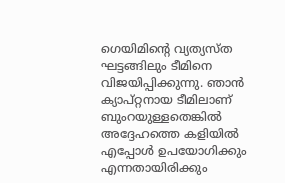ഗെയിമിന്റെ വ്യത്യസ്ത ഘട്ടങ്ങിലും ടീമിനെ വിജയിപ്പിക്കുന്നു. ഞാന്‍ ക്യാപ്റ്റനായ ടീമിലാണ് ബുംറയുള്ളതെങ്കില്‍ അദ്ദേഹത്തെ കളിയില്‍ എപ്പോള്‍ ഉപയോഗിക്കും എന്നതായിരിക്കും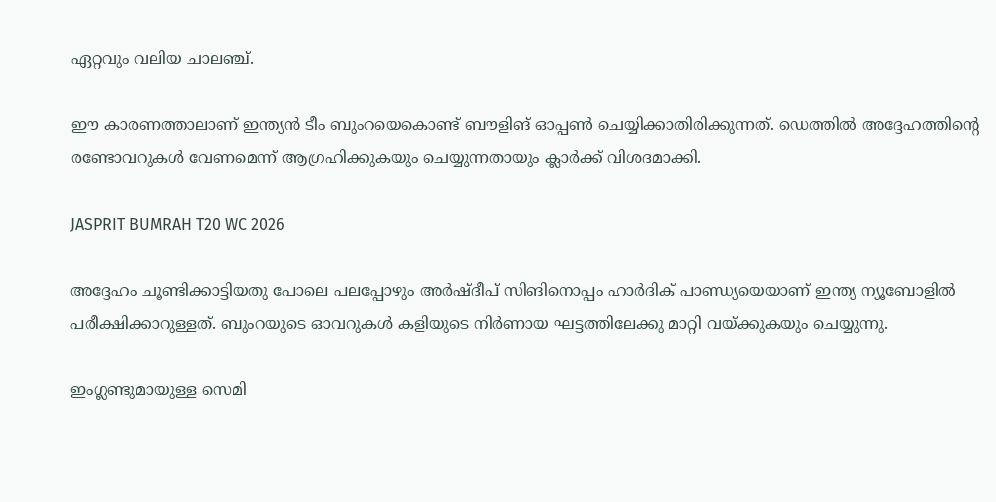ഏറ്റവും വലിയ ചാലഞ്ച്.

ഈ കാരണത്താലാണ് ഇന്ത്യന്‍ ടീം ബുംറയെകൊണ്ട് ബൗളിങ് ഓപ്പണ്‍ ചെയ്യിക്കാതിരിക്കുന്നത്. ഡെത്തില്‍ അദ്ദേഹത്തിന്റെ രണ്ടോവറുകള്‍ വേണമെന്ന് ആഗ്രഹിക്കുകയും ചെയ്യുന്നതായും ക്ലാര്‍ക്ക് വിശദമാക്കി.

JASPRIT BUMRAH T20 WC 2026

അദ്ദേഹം ചൂണ്ടിക്കാട്ടിയതു പോലെ പലപ്പോഴും അര്‍ഷ്ദീപ് സിങിനൊപ്പം ഹാര്‍ദിക് പാണ്ഡ്യയെയാണ് ഇന്ത്യ ന്യൂബോളില്‍ പരീക്ഷിക്കാറുള്ളത്. ബുംറയുടെ ഓവറുകള്‍ കളിയുടെ നിര്‍ണായ ഘട്ടത്തിലേക്കു മാറ്റി വയ്ക്കുകയും ചെയ്യുന്നു.

ഇംഗ്ലണ്ടുമായുള്ള സെമി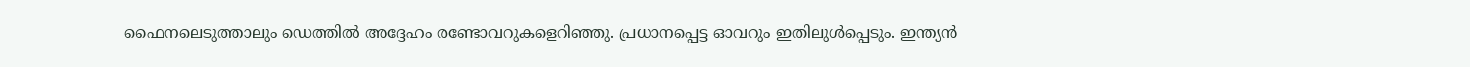ഫൈനലെടുത്താലും ഡെത്തില്‍ അദ്ദേഹം രണ്ടോവറുകളെറിഞ്ഞു. പ്രധാനപ്പെട്ട ഓവറും ഇതിലുള്‍പ്പെടും. ഇന്ത്യന്‍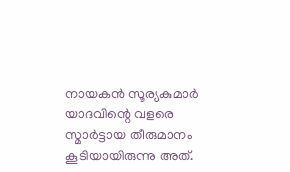നായകന്‍ സൂര്യകുമാര്‍ യാദവിന്റെ വളരെ സ്മാര്‍ട്ടായ തീരുമാനം കൂടിയായിരുന്നു അത്.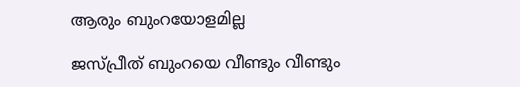ആരും ബുംറയോളമില്ല

ജസ്പ്രീത് ബുംറയെ വീണ്ടും വീണ്ടും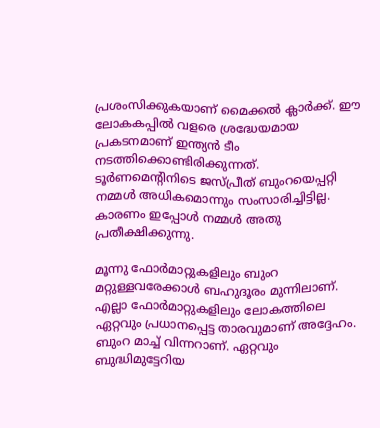പ്രശംസിക്കുകയാണ് മൈക്കല്‍ ക്ലാര്‍ക്ക്. ഈ ലോകകപ്പില്‍ വളരെ ശ്രദ്ധേയമായ പ്രകടനമാണ് ഇന്ത്യന്‍ ടീം നടത്തിക്കൊണ്ടിരിക്കുന്നത്. ടൂര്‍ണമെന്റിനിടെ ജസ്പ്രീത് ബുംറയെപ്പറ്റി നമ്മള്‍ അധികമൊന്നും സംസാരിച്ചിട്ടില്ല. കാരണം ഇപ്പോള്‍ നമ്മള്‍ അതു പ്രതീക്ഷിക്കുന്നു.

മൂന്നു ഫോര്‍മാറ്റുകളിലും ബുംറ മറ്റുള്ളവരേക്കാള്‍ ബഹുദൂരം മുന്നിലാണ്. എല്ലാ ഫോര്‍മാറ്റുകളിലും ലോകത്തിലെ ഏറ്റവും പ്രധാനപ്പെട്ട താരവുമാണ് അദ്ദേഹം. ബുംറ മാച്ച് വിന്നറാണ്. ഏറ്റവും ബുദ്ധിമുട്ടേറിയ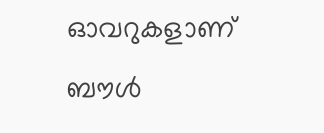ഓവറുകളാണ് ബൗള്‍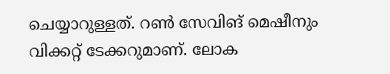ചെയ്യാറുള്ളത്. റണ്‍ സേവിങ് മെഷീനും വിക്കറ്റ് ടേക്കറുമാണ്. ലോക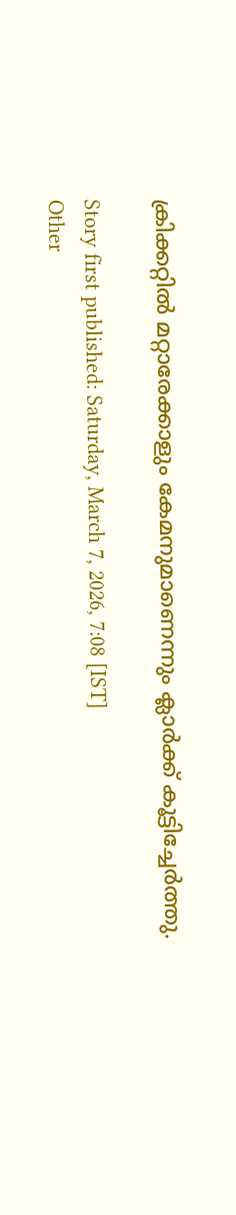ക്രിക്കറ്റില്‍ മറ്റാരേക്കാളും കേമനുമാണെന്നും ക്ലാര്‍ക്ക് കൂട്ടിച്ചേര്‍ത്തു.

Story first published: Saturday, March 7, 2026, 7:08 [IST]
Other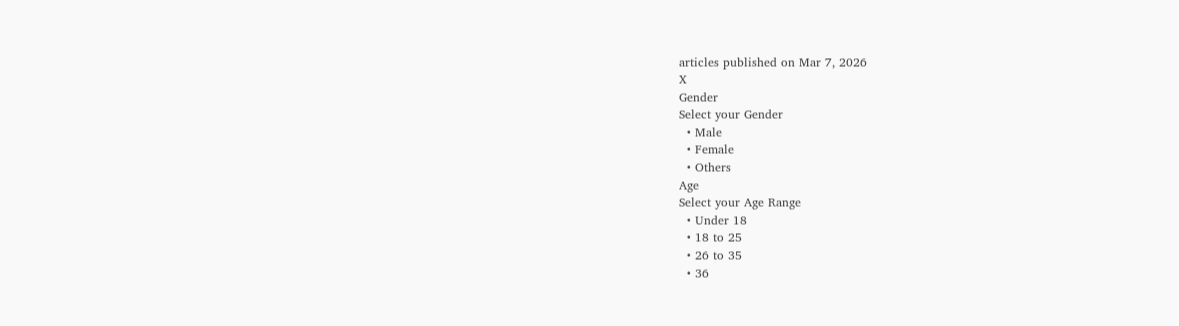articles published on Mar 7, 2026
X
Gender
Select your Gender
  • Male
  • Female
  • Others
Age
Select your Age Range
  • Under 18
  • 18 to 25
  • 26 to 35
  • 36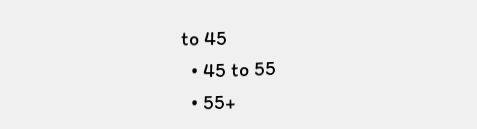to 45
  • 45 to 55
  • 55+